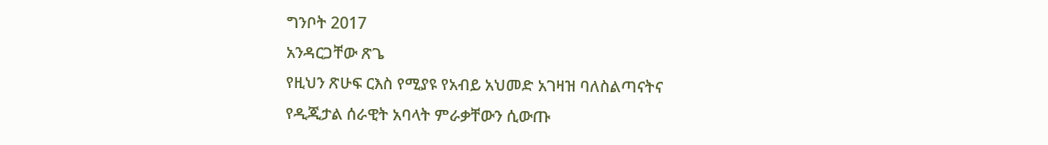ግንቦት 2017
አንዳርጋቸው ጽጌ
የዚህን ጽሁፍ ርእስ የሚያዩ የአብይ አህመድ አገዛዝ ባለስልጣናትና የዲጂታል ሰራዊት አባላት ምራቃቸውን ሲውጡ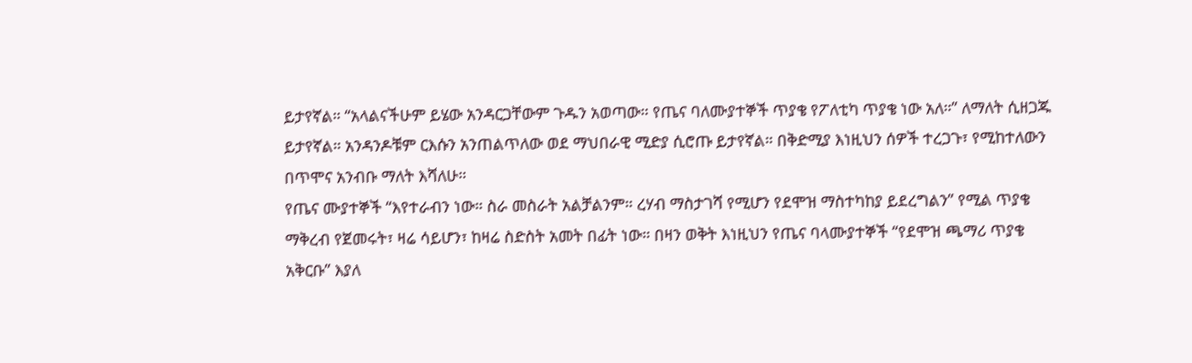ይታየኛል። “አላልናችሁም ይሄው አንዳርጋቸውም ጉዱን አወጣው። የጤና ባለሙያተኞች ጥያቄ የፖለቲካ ጥያቄ ነው አለ።” ለማለት ሲዘጋጁ ይታየኛል። አንዳንዶቹም ርእሱን አንጠልጥለው ወደ ማህበራዊ ሚድያ ሲሮጡ ይታየኛል። በቅድሚያ እነዚህን ሰዎች ተረጋጉ፣ የሚከተለውን በጥሞና አንብቡ ማለት እሻለሁ።
የጤና ሙያተኞች “እየተራብን ነው። ስራ መስራት አልቻልንም። ረሃብ ማስታገሻ የሚሆን የደሞዝ ማስተካከያ ይደረግልን” የሚል ጥያቄ ማቅረብ የጀመሩት፣ ዛሬ ሳይሆን፣ ከዛሬ ስድስት አመት በፊት ነው። በዛን ወቅት እነዚህን የጤና ባላሙያተኞች “የደሞዝ ጫማሪ ጥያቄ አቅርቡ” እያለ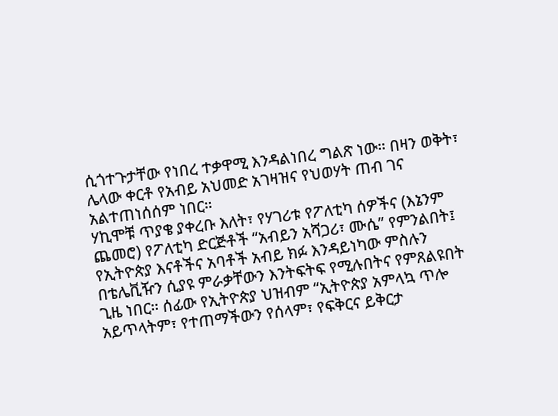ሲጎተጉታቸው የነበረ ተቃዋሚ እንዳልነበረ ግልጽ ነው። በዛን ወቅት፣ ሌላው ቀርቶ የአብይ አህመድ አገዛዝና የህወሃት ጠብ ገና አልተጠነሰሰም ነበር።
ሃኪሞቹ ጥያቄ ያቀረቡ እለት፣ የሃገሪቱ የፖለቲካ ሰዎችና (እኔንም ጨመሮ) የፖለቲካ ድርጅቶች “አብይን አሻጋሪ፣ ሙሴ” የምንልበት፤ የኢትዮጵያ እናቶችና አባቶች አብይ ክፉ እንዳይነካው ምስሉን በቴሌቪዥን ሲያዩ ምራቃቸውን እንትፍትፍ የሚሉበትና የምጸልዩበት ጊዜ ነበር። ሰፊው የኢትዮጵያ ህዝብም “ኢትዮጵያ አምላኳ ጥሎ አይጥላትም፣ የተጠማችውን የሰላም፣ የፍቅርና ይቅርታ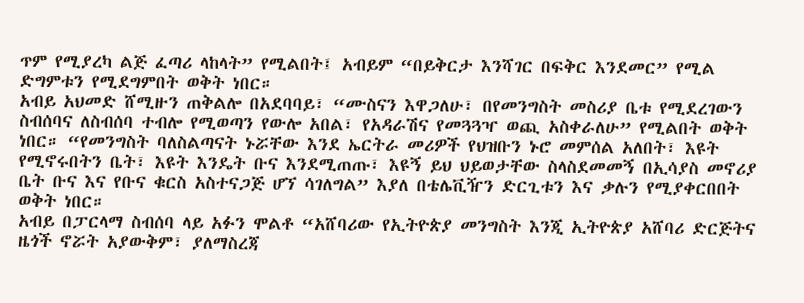ጥም የሚያረካ ልጅ ፈጣሪ ላከላት” የሚልበት፤ አብይም “በይቅርታ እንሻገር በፍቅር እንደመር” የሚል ድግምቱን የሚደግምበት ወቅት ነበር።
አብይ አህመድ ሸሚዙን ጠቅልሎ በአደባባይ፣ “ሙስናን እዋጋለሁ፣ በየመንግስት መስሪያ ቤቱ የሚደረገውን ስብሰባና ለስብሰባ ተብሎ የሚወጣን የውሎ አበል፣ የአዳራሽና የመጓጓዣ ወጪ አስቀራለሁ” የሚልበት ወቅት ነበር። “የመንግስት ባለስልጣናት ኑሯቸው እንደ ኤርትራ መሪዎች የህዝቡን ኑሮ መምሰል አለበት፣ እዩት የሚኖሩበትን ቤት፣ እዩት እንዴት ቡና እንደሚጠጡ፣ እዩኝ ይህ ህይወታቸው ስላስደመመኝ በኢሳያስ መኖሪያ ቤት ቡና እና የቡና ቁርስ አስተናጋጅ ሆኘ ሳገለግል” እያለ በቴሌቪዥን ድርጊቱን እና ቃሉን የሚያቀርበበት ወቅት ነበር።
አብይ በፓርላማ ስብሰባ ላይ አፉን ሞልቶ “አሸባሪው የኢትዮጵያ መንግስት እንጂ ኢትዮጵያ አሸባሪ ድርጅትና ዜጎች ኖሯት አያውቅም፣ ያለማስረጃ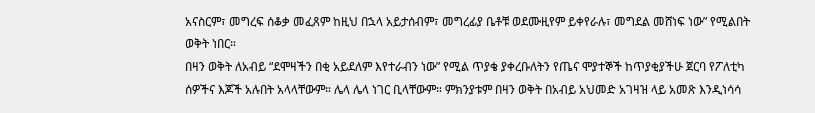አናስርም፣ መግረፍ ሰቆቃ መፈጸም ከዚህ በኋላ አይታሰብም፣ መግረፊያ ቤቶቹ ወደሙዚየም ይቀየራሉ፣ መግደል መሸነፍ ነው” የሚልበት ወቅት ነበር።
በዛን ወቅት ለአብይ “ደሞዛችን በቂ አይደለም እየተራብን ነው” የሚል ጥያቄ ያቀረቡለትን የጤና ሞያተኞች ከጥያቂያችሁ ጀርባ የፖለቲካ ሰዎችና እጆች አሉበት አላላቸውም። ሌላ ሌላ ነገር ቢላቸውም። ምክንያቱም በዛን ወቅት በአብይ አህመድ አገዛዝ ላይ አመጽ እንዲነሳሳ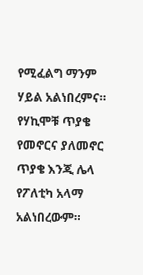የሚፈልግ ማንም ሃይል አልነበረምና። የሃኪሞቹ ጥያቄ የመኖርና ያለመኖር ጥያቄ እንጂ ሌላ የፖለቲካ አላማ አልነበረውም።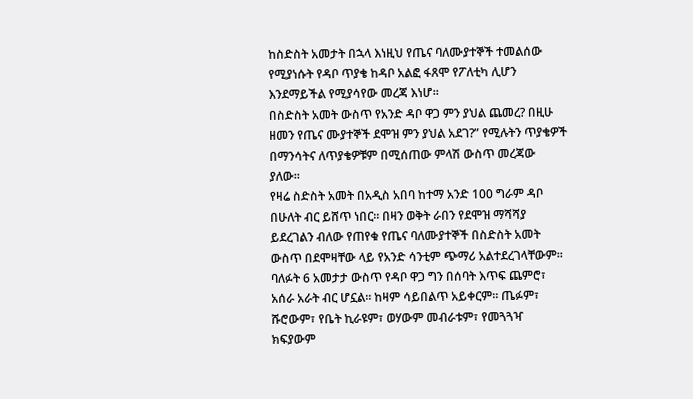ከስድስት አመታት በኋላ እነዚህ የጤና ባለሙያተኞች ተመልሰው የሚያነሱት የዳቦ ጥያቄ ከዳቦ አልፎ ፋጸሞ የፖለቲካ ሊሆን እንደማይችል የሚያሳየው መረጃ እነሆ።
በስድስት አመት ውስጥ የአንድ ዳቦ ዋጋ ምን ያህል ጨመረ? በዚሁ ዘመን የጤና ሙያተኞች ደሞዝ ምን ያህል አደገ?” የሚሉትን ጥያቄዎች በማንሳትና ለጥያቄዎቹም በሚሰጠው ምላሽ ውስጥ መረጃው ያለው።
የዛሬ ስድስት አመት በአዲስ አበባ ከተማ አንድ 100 ግራም ዳቦ በሁለት ብር ይሸጥ ነበር። በዛን ወቅት ራበን የደሞዝ ማሻሻያ ይደረገልን ብለው የጠየቁ የጤና ባለሙያተኞች በስድስት አመት ውስጥ በደሞዛቸው ላይ የአንድ ሳንቲም ጭማሪ አልተደረገላቸውም። ባለፉት 6 አመታታ ውስጥ የዳቦ ዋጋ ግን በሰባት እጥፍ ጨምሮ፣ አሰራ አራት ብር ሆኗል። ከዛም ሳይበልጥ አይቀርም። ጤፉም፣ ሹሮውም፣ የቤት ኪራዩም፣ ወሃውም መብራቱም፣ የመጓጓዣ ክፍያውም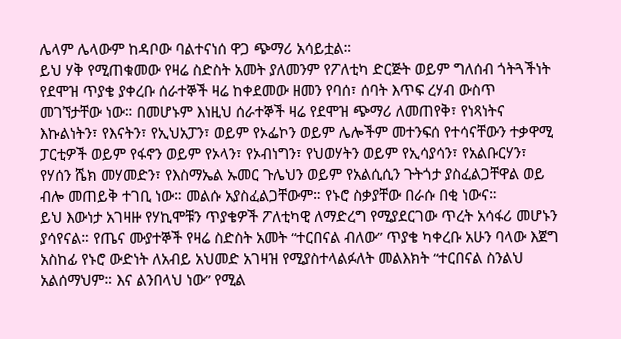ሌላም ሌላውም ከዳቦው ባልተናነሰ ዋጋ ጭማሪ አሳይቷል።
ይህ ሃቅ የሚጠቁመው የዛሬ ስድስት አመት ያለመንም የፖለቲካ ድርጅት ወይም ግለሰብ ጎትጓችነት የደሞዝ ጥያቄ ያቀረቡ ሰራተኞች ዛሬ ከቀደመው ዘመን የባሰ፣ ሰባት እጥፍ ረሃብ ውስጥ መገኘታቸው ነው። በመሆኑም እነዚህ ሰራተኞች ዛሬ የደሞዝ ጭማሪ ለመጠየቅ፣ የነጻነትና እኩልነትን፣ የእናትን፣ የኢህአፓን፣ ወይም የኦፌኮን ወይም ሌሎችም መተንፍሰ የተሳናቸውን ተቃዋሚ ፓርቲዎች ወይም የፋኖን ወይም የኦላን፣ የኦብነግን፣ የህወሃትን ወይም የኢሳያሳን፣ የአልቡርሃን፣ የሃሰን ሼክ መሃመድን፣ የእስማኤል ኡመር ጉሌህን ወይም የአልሲሲን ጉትጎታ ያስፈልጋቸዋል ወይ ብሎ መጠይቅ ተገቢ ነው። መልሱ አያስፈልጋቸውም። የኑሮ ስቃያቸው በራሱ በቂ ነውና።
ይህ እውነታ አገዛዙ የሃኪሞቹን ጥያቄዎች ፖለቲካዊ ለማድረግ የሚያደርገው ጥረት አሳፋሪ መሆኑን ያሳየናል። የጤና ሙያተኞች የዛሬ ስድስት አመት “ተርበናል ብለው” ጥያቄ ካቀረቡ አሁን ባላው እጀግ አስከፊ የኑሮ ውድነት ለአብይ አህመድ አገዛዝ የሚያስተላልፉለት መልእክት “ተርበናል ስንልህ አልሰማህም። እና ልንበላህ ነው” የሚል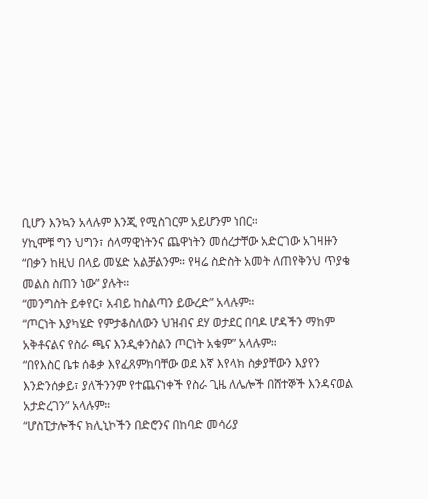ቢሆን እንኳን አላሉም እንጂ የሚስገርም አይሆንም ነበር።
ሃኪሞቹ ግን ህግን፣ ሰላማዊነትንና ጨዋነትን መሰረታቸው አድርገው አገዛዙን “በቃን ከዚህ በላይ መሄድ አልቻልንም። የዛሬ ስድስት አመት ለጠየቅንህ ጥያቄ መልስ ስጠን ነው” ያሉት።
“መንግስት ይቀየር፣ አብይ ከስልጣን ይውረድ” አላሉም።
“ጦርነት እያካሄድ የምታቆስለውን ህዝብና ደሃ ወታደር በባዶ ሆዳችን ማከም አቅቶናልና የስራ ጫና እንዲቀንስልን ጦርነት አቁም” አላሉም።
“በየእስር ቤቱ ሰቆቃ እየፈጸምክባቸው ወደ እኛ እየላክ ስቃያቸውን እያየን እንድንሰቃይ፣ ያለችንንም የተጨናነቀች የስራ ጊዜ ለሌሎች በሸተኞች እንዳናወል አታድረገን” አላሉም።
“ሆስፒታሎችና ክሊኒኮችን በድሮንና በከባድ መሳሪያ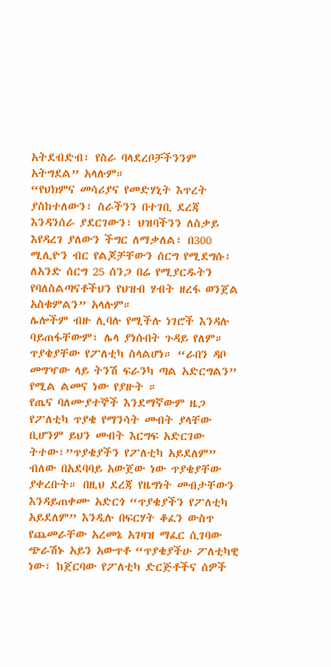አትደብድብ፣ የስራ ባላደረቦቻችንንም አትግደል” አላሉም።
“የህክምና መሳሪያና የመድሃኒት እጥረት ያስከተለውን፣ ስራችንን በተገቢ ደረጃ እንዳንሰራ ያደርገውን፣ ህዝባችንን ለስቃይ እየዳረገ ያለውን ችግር ለማቃለል፣ በ300 ሚሊዮን ብር የልጆቻቸውን ሰርግ የሚደግሱ፣ ለአንድ ሰርግ 25 ሰንጋ በሬ የሚያርዱትን የባለስልጣናቶችህን የህዝብ ሃብት ዘረፋ ወንጀል አስቁምልን” አላሉም።
ሌሎችም ብዙ ሊባሉ የሚችሉ ነገሮች እንዳሉ ባይጠፋቸውም፣ ሌላ ያነሱበት ጉዳይ የለም። ጥያቄያቸው የፖለቲካ ስላልሆነ። “ራበን ዳቦ መግዣው ላይ ትንሽ ፍራንካ ጣል አድርግልን” የሚል ልመና ነው የያዙት ።
የጤና ባለሙያተኞች እንደማኛውም ዜጋ የፖለቲካ ጥያቄ የማንሳት መብት ያላቸው ቢሆንም ይህን መብት እርግፍ አድርገው ትተው፣”ጥያቄያችን የፖለቲካ አይደለም” ብለው በአደባባይ አውጀው ነው ጥያቄያቸው ያቀረቡት። በዚህ ደረጃ የዜግነት መብታቸውን እንዳይጠቀሙ አድርጎ “ጥያቄያችን የፖለቲካ አይደለም” እንዲሉ በፍርሃት ቆፈን ውስጥ የጨመራቸው አረመኔ አገዛዝ ማፈር ሲገባው ጭራሽኑ አይን አውጥቶ “ጥያቄያችሁ ፖለቲካዊ ነው፣ ከጀርባው የፖለቲካ ድርጅቶችና ሰዎች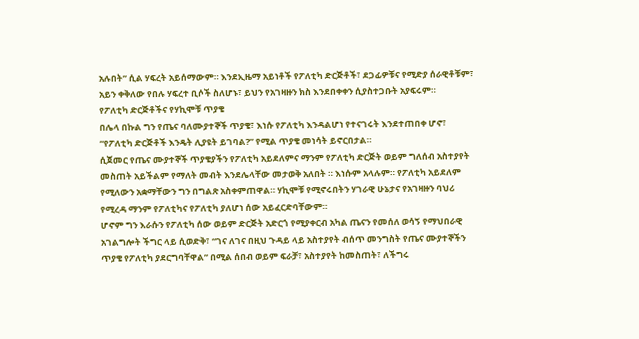አሉበት” ሲል ሃፍረት አይሰማውም። እንደኢዜማ አይነቶች የፖለቲካ ድርጅቶች፣ ደጋፊዎቹና የሚድያ ሰራዊቶቹም፣ አይን ቀቅለው የበሉ ሃፍረተ ቢሶች ስለሆኑ፣ ይህን የአገዛዙን ክስ እንደበቀቀን ሲያስተጋቡት አያፍሩም።
የፖለቲካ ድርጅቶችና የሃኪሞቹ ጥያቄ
በሌላ በኩል ግን የጤና ባለሙያተኞች ጥያቄ፣ እነሱ የፖለቲካ እንዳልሆነ የተናገሩት እንደተጠበቀ ሆኖ፣ “የፖለቲካ ድርጅቶች እንዴት ሊያዩት ይገባል?” የሚል ጥያቄ መነሳት ይኖርበታል።
ሲጀመር የጤና ሙያተኞች ጥያቄያችን የፖለቲካ አይደለምና ማንም የፖለቲካ ድርጅት ወይም ግለሰብ አስተያየት መስጠት አይችልም የማለት መብት እንደሌላቸው መታወቅ አለበት ። እነሱም አላሉም። የፖለቲካ አይደለም የሚለውን አቋማቸውን ግን በግልጽ አስቀምጠዋል። ሃኪሞቹ የሚኖሩበትን ሃገራዊ ሁኔታና የአገዛዙን ባህሪ የሚረዳ ማንም የፖለቲካና የፖለቲካ ያለሆነ ሰው አይፈርድባቸውም።
ሆኖም ግን እራሱን የፖለቲካ ሰው ወይም ድርጅት አድርጎ የሚያቀርብ አካል ጤናን የመሰለ ወሳኝ የማህበራዊ አገልግሎት ችግር ላይ ሲወድቅ፣ “ገና ለገና በዚህ ጉዳይ ላይ አስተያየት ብሰጥ መንግስት የጤና ሙያተኞችን ጥያቄ የፖለቲካ ያደርግባቸዋል” በሚል ሰበብ ወይም ፍራቻ፣ አስተያየት ከመስጠት፣ ለችግሩ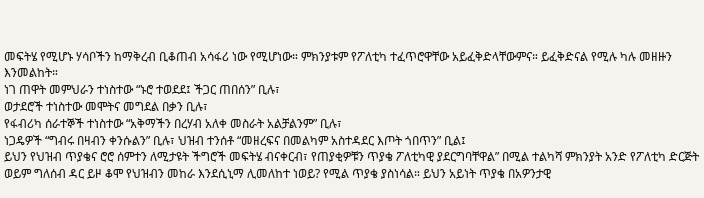መፍትሄ የሚሆኑ ሃሳቦችን ከማቅረብ ቢቆጠብ አሳፋሪ ነው የሚሆነው። ምክንያቱም የፖለቲካ ተፈጥሮዋቸው አይፈቅድላቸውምና። ይፈቅድናል የሚሉ ካሉ መዘዙን እንመልከት።
ነገ ጠዋት መምህራን ተነስተው “ኑሮ ተወደደ፤ ችጋር ጠበሰን” ቢሉ፣
ወታደሮች ተነስተው መሞትና መግደል በቃን ቢሉ፣
የፋብሪካ ሰራተኞች ተነስተው “አቅማችን በረሃብ አለቀ መስራት አልቻልንም” ቢሉ፣
ነጋዴዎች “ግብሩ በዛብን ቀንሱልን” ቢሉ፣ ህዝብ ተንሰቶ “መዘረፍና በመልካም አስተዳደር እጦት ጎበጥን” ቢል፤
ይህን የህዝብ ጥያቄና ሮሮ ሰምተን ለሚታዩት ችግሮች መፍትሄ ብናቀርብ፣ የጠያቂዎቹን ጥያቄ ፖለቲካዊ ያደርግባቸዋል” በሚል ተልካሻ ምክንያት አንድ የፖለቲካ ድርጅት ወይም ግለሰብ ዳር ይዞ ቆሞ የህዝብን መከራ እንደሲኒማ ሊመለከተ ነወይ? የሚል ጥያቄ ያስነሳል። ይህን አይነት ጥያቄ በአዎንታዊ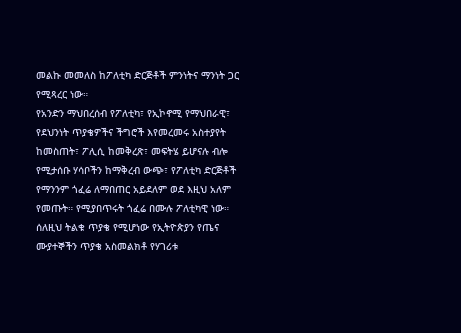መልኩ መመለስ ከፖለቲካ ድርጅቶች ምንነትና ማንነት ጋር የሚጻረር ነው።
የአንድን ማህበረሰብ የፖለቲካ፣ የኢኮኖሚ የማህበራዊ፣ የደህንነት ጥያቄዎችና ችግሮች እየመረመሩ አስተያየት ከመስጠት፣ ፖሊሲ ከመቅረጽ፣ መፍትሄ ይሆናሉ ብሎ የሚታሰቡ ሃሳቦችን ከማቅረብ ውጭ፣ የፖለቲካ ድርጅቶች የማንንም ጎፈሬ ለማበጠር አይደለም ወደ እዚህ አለም የመጡት። የሚያበጥሩት ጎፈሬ በሙሉ ፖለቲካዊ ነው።
ሰለዚህ ትልቁ ጥያቄ የሚሆነው የኢትዮጵያን የጤና ሙያተኞችን ጥያቄ አስመልክቶ የሃገሪቱ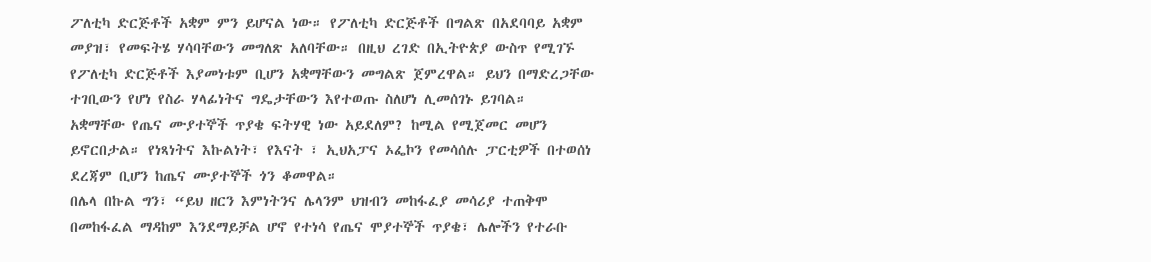ፖለቲካ ድርጅቶች አቋም ምን ይሆናል ነው። የፖለቲካ ድርጅቶች በግልጽ በአደባባይ አቋም መያዝ፣ የመፍትሄ ሃሳባቸውን መግለጽ አለባቸው። በዚህ ረገድ በኢትዮጵያ ውስጥ የሚገኙ የፖለቲካ ድርጅቶች እያመነቱም ቢሆን አቋማቸውን መግልጽ ጀምረዋል። ይህን በማድረጋቸው ተገቢውን የሆነ የስራ ሃላፊነትና ግዴታቸውን እየተወጡ ስለሆነ ሊመሰገኑ ይገባል።
አቋማቸው የጤና ሙያተኞች ጥያቄ ፍትሃዊ ነው አይደለም? ከሚል የሚጀመር መሆን ይኖርበታል። የነጻነትና እኩልነት፣ የእናት ፣ ኢህአፓና ኦፌኮን የመሳሰሉ ፓርቲዎች በተወሰነ ደረጃም ቢሆን ከጤና ሙያተኞች ጎን ቆመዋል።
በሌላ በኩል ግን፣ “ይህ ዘርን እምነትንና ሌላንም ህዝብን መከፋፈያ መሳሪያ ተጠቅሞ በመከፋፈል ማዳከም እንደማይቻል ሆኖ የተነሳ የጤና ሞያተኞች ጥያቄ፣ ሌሎችን የተራቡ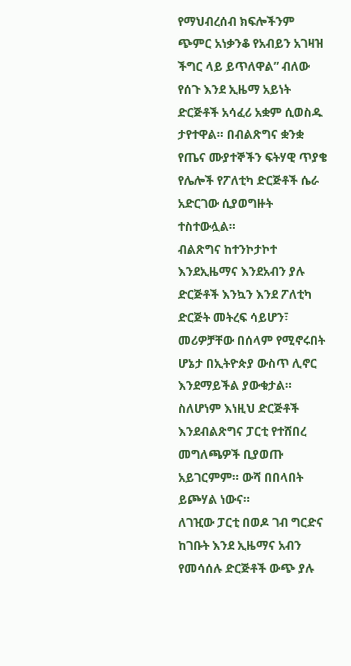የማህብረሰብ ክፍሎችንም ጭምር አነቃንቆ የአብይን አገዛዝ ችግር ላይ ይጥለዋል” ብለው የሰጉ እንደ ኢዜማ አይነት ድርጅቶች አሳፈሪ አቋም ሲወስዱ ታየተዋል። በብልጽግና ቋንቋ የጤና ሙያተኞችን ፍትሃዊ ጥያቄ የሌሎች የፖለቲካ ድርጅቶች ሴራ አድርገው ሲያወግዙት ተስተውሏል።
ብልጽግና ከተንኮታኮተ እንደኢዜማና እንደአብን ያሉ ድርጅቶች እንኳን እንደ ፖለቲካ ድርጅት መትረፍ ሳይሆን፣ መሪዎቻቸው በሰላም የሚኖሩበት ሆኔታ በኢትዮጵያ ውስጥ ሊኖር እንደማይችል ያውቁታል። ስለሆነም እነዚህ ድርጅቶች እንደብልጽግና ፓርቲ የተሸበረ መግለጫዎች ቢያወጡ አይገርምም። ውሻ በበላበት ይጮሃል ነውና።
ለገዢው ፓርቲ በወዶ ገብ ግርድና ከገቡት እንደ ኢዜማና አብን የመሳሰሉ ድርጅቶች ውጭ ያሉ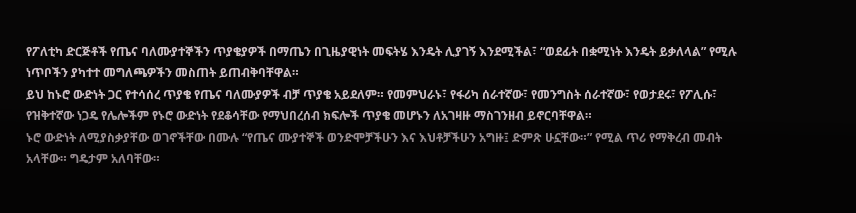የፖለቲካ ድርጅቶች የጤና ባለሙያተኞችን ጥያቄያዎች በማጤን በጊዜያዊነት መፍትሄ እንዴት ሊያገኝ እንደሚችል፣ “ወደፊት በቋሚነት እንዴት ይቃለላል” የሚሉ ነጥቦችን ያካተተ መግለጫዎችን መስጠት ይጠብቅባቸዋል።
ይህ ከኑሮ ውድነት ጋር የተሳሰረ ጥያቄ የጤና ባለሙያዎች ብቻ ጥያቄ አይደለም። የመምህራኑ፣ የፋሪካ ሰራተኛው፣ የመንግስት ሰራተኛው፣ የወታደሩ፣ የፖሊሱ፣ የዝቅተኛው ነጋዴ የሌሎችም የኑሮ ውድነት የደቆሳቸው የማህበረሰብ ክፍሎች ጥያቄ መሆኑን ለአገዛዙ ማስገንዘብ ይኖርባቸዋል።
ኑሮ ውድነት ለሚያስቃያቸው ወገኖችቸው በሙሉ “የጤና ሙያተኞች ወንድሞቻችሁን እና እህቶቻችሁን አግዙ፤ ድምጽ ሁኗቸው።” የሚል ጥሪ የማቅረብ መብት አላቸው። ግዴታም አለባቸው።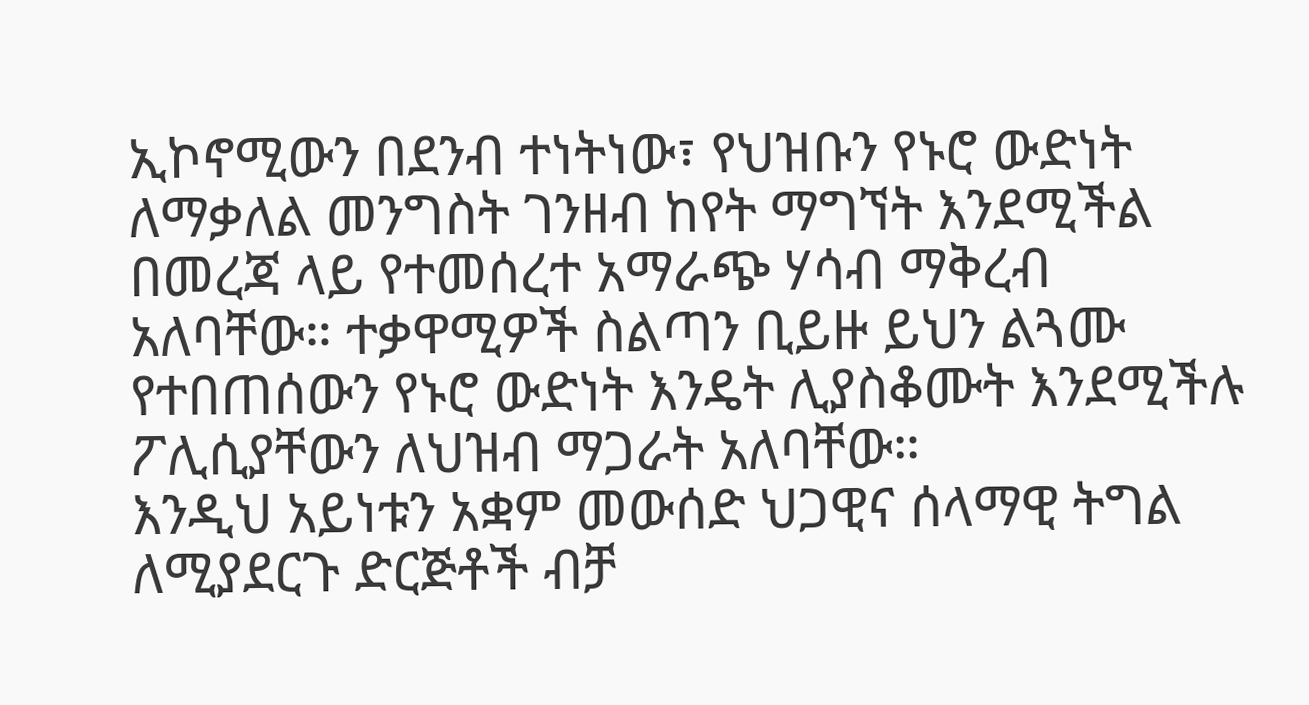ኢኮኖሚውን በደንብ ተነትነው፣ የህዝቡን የኑሮ ውድነት ለማቃለል መንግስት ገንዘብ ከየት ማግኘት እንደሚችል በመረጃ ላይ የተመሰረተ አማራጭ ሃሳብ ማቅረብ አለባቸው። ተቃዋሚዎች ስልጣን ቢይዙ ይህን ልጓሙ የተበጠሰውን የኑሮ ውድነት እንዴት ሊያስቆሙት እንደሚችሉ ፖሊሲያቸውን ለህዝብ ማጋራት አለባቸው።
እንዲህ አይነቱን አቋም መውሰድ ህጋዊና ሰላማዊ ትግል ለሚያደርጉ ድርጅቶች ብቻ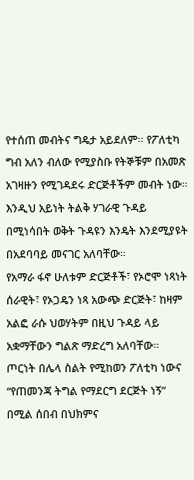የተሰጠ መብትና ግዴታ አይደለም። የፖለቲካ ግብ አለን ብለው የሚያስቡ የትኞቹም በአመጽ አገዛዙን የሚገዳደሩ ድርጅቶችም መብት ነው። እንዲህ አይነት ትልቅ ሃገራዊ ጉዳይ በሚነሳበት ወቅት ጉዳዩን እንዴት እንደሚያዩት በአደባባይ መናገር አለባቸው።
የአማራ ፋኖ ሁለቱም ድርጅቶች፣ የኦሮሞ ነጻነት ሰራዊት፣ የኦጋዴን ነጻ አውጭ ድርጅት፣ ከዛም አልፎ ራሱ ህወሃትም በዚህ ጉዳይ ላይ አቋማቸውን ግልጽ ማድረግ አለባቸው። ጦርነት በሌላ ስልት የሚከወን ፖለቲካ ነውና “የጠመንጃ ትግል የማደርግ ደርጅት ነኝ” በሚል ሰበብ በህክምና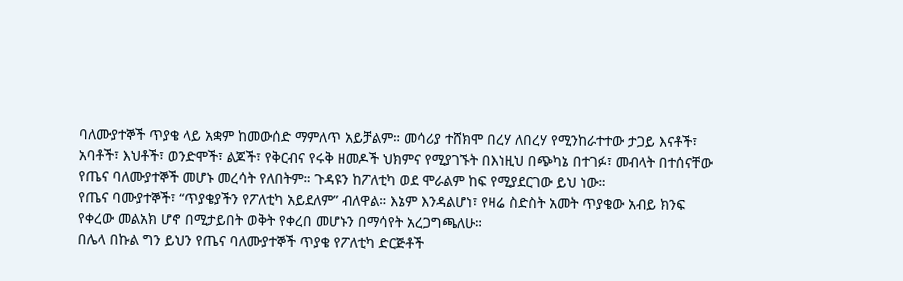ባለሙያተኞች ጥያቄ ላይ አቋም ከመውሰድ ማምለጥ አይቻልም። መሳሪያ ተሸክሞ በረሃ ለበረሃ የሚንከራተተው ታጋይ እናቶች፣ አባቶች፣ እህቶች፣ ወንድሞች፣ ልጆች፣ የቅርብና የሩቅ ዘመዶች ህክምና የሚያገኙት በእነዚህ በጭካኔ በተገፉ፣ መብላት በተሰናቸው የጤና ባለሙያተኞች መሆኑ መረሳት የለበትም። ጉዳዩን ከፖለቲካ ወደ ሞራልም ከፍ የሚያደርገው ይህ ነው።
የጤና ባሙያተኞች፣ “ጥያቄያችን የፖለቲካ አይደለም” ብለዋል። እኔም እንዳልሆነ፣ የዛሬ ስድስት አመት ጥያቄው አብይ ክንፍ የቀረው መልአክ ሆኖ በሚታይበት ወቅት የቀረበ መሆኑን በማሳየት አረጋግጫለሁ።
በሌላ በኩል ግን ይህን የጤና ባለሙያተኞች ጥያቄ የፖለቲካ ድርጅቶች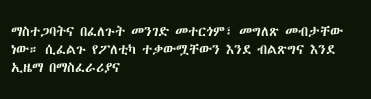ማስተጋባትና በፈለጉት መንገድ መተርጎም፣ መግለጽ መብታቸው ነው። ሲፈልጉ የፖለቲካ ተቃውሟቸውን እንደ ብልጽግና እንደ ኢዜማ በማስፈራሪያና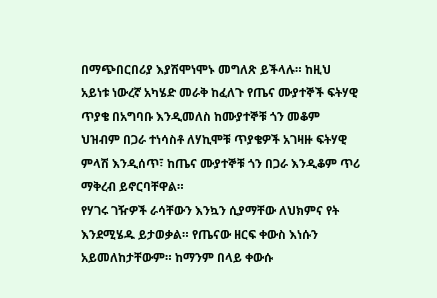በማጭበርበሪያ እያሽሞነሞኑ መግለጽ ይችላሉ። ከዚህ አይነቱ ነውረኛ አካሄድ መራቅ ከፈለጉ የጤና ሙያተኞች ፍትሃዊ ጥያቄ በአግባቡ እንዲመለስ ከሙያተኞቹ ጎን መቆም ህዝብም በጋራ ተነሳስቶ ለሃኪሞቹ ጥያቄዎች አገዛዙ ፍትሃዊ ምላሽ እንዲሰጥ፣ ከጤና ሙያተኞቹ ጎን በጋራ እንዲቆም ጥሪ ማቅረብ ይኖርባቸዋል።
የሃገሩ ገዥዎች ራሳቸውን እንኳን ሲያማቸው ለህክምና የት እንደሚሄዱ ይታወቃል። የጤናው ዘርፍ ቀውስ እነሱን አይመለከታቸውም። ከማንም በላይ ቀውሱ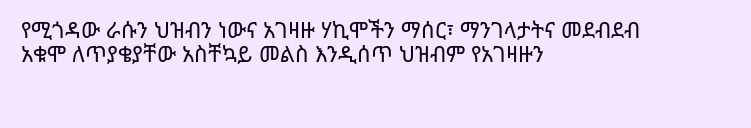የሚጎዳው ራሱን ህዝብን ነውና አገዛዙ ሃኪሞችን ማሰር፣ ማንገላታትና መደብደብ አቁሞ ለጥያቄያቸው አስቸኳይ መልስ እንዲሰጥ ህዝብም የአገዛዙን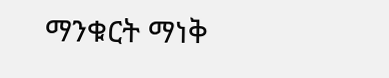ማንቁርት ማነቅ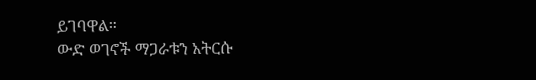ይገባዋል።
ውድ ወገኖች ማጋራቱን አትርሱ